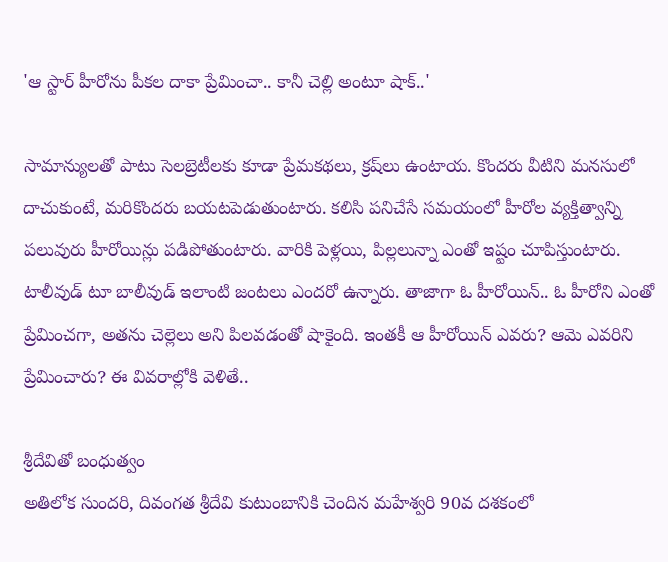'ఆ స్టార్ హీరోను పీకల దాకా ప్రేమించా.. కానీ చెల్లి అంటూ షాక్..'

సామాన్యులతో పాటు సెలబ్రెటీలకు కూడా ప్రేమకథలు, క్రష్‌లు ఉంటాయ. కొందరు వీటిని మనసులో దాచుకుంటే, మరికొందరు బయటపెడుతుంటారు. కలిసి పనిచేసే సమయంలో హీరోల వ్యక్తిత్వాన్ని పలువురు హీరోయిన్లు పడిపోతుంటారు. వారికి పెళ్లయి, పిల్లలున్నా ఎంతో ఇష్టం చూపిస్తుంటారు. టాలీవుడ్ టూ బాలీవుడ్ ఇలాంటి జంటలు ఎందరో ఉన్నారు. తాజాగా ఓ హీరోయిన్.. ఓ హీరోని ఎంతో ప్రేమించగా, అతను చెల్లెలు అని పిలవడంతో షాకైంది. ఇంతకీ ఆ హీరోయిన్ ఎవరు? ఆమె ఎవరిని ప్రేమించారు? ఈ వివరాల్లోకి వెళితే..

శ్రీదేవితో బంధుత్వం
అతిలోక సుందరి, దివంగత శ్రీదేవి కుటుంబానికి చెందిన మహేశ్వరి 90వ దశకంలో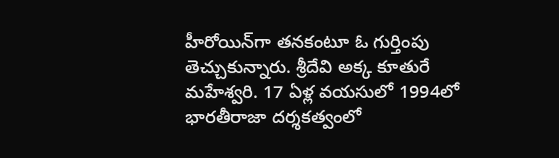హీరోయిన్‌గా తనకంటూ ఓ గుర్తింపు తెచ్చుకున్నారు. శ్రీదేవి అక్క కూతురే మహేశ్వరి. 17 ఏళ్ల వయసులో 1994లో భారతీరాజా దర్శకత్వంలో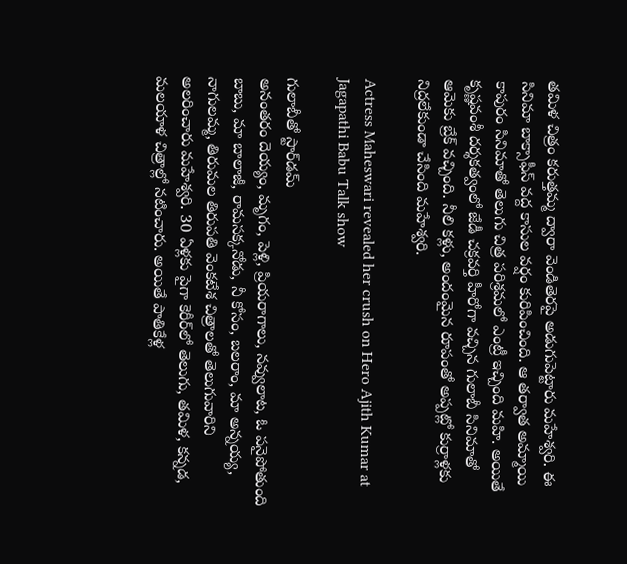తమిళ చిత్రం కరుత్తమ్మ ద్వారా వెండితెరపై అడుగుపెట్టారు మహేశ్వరి. ఈ సినిమా బాక్సాఫీస్ వద్ద కాసుల వర్షం కురిపించింది. ఆ తర్వాత అమ్మాయి కాపురం సినిమాతో తెలుగు చిత్ర పరిశ్రమలో ఎంట్రీ ఇచ్చింది మహి. అయితే కృష్ణవంశీ దర్శకత్వంలో జేడీ చక్రవర్తి హీరోగా వచ్చిన గులాబీ సినిమాతో ఆమెకు బ్రేక్ వచ్చింది. నీలి కళ్లు, అందంమైన రూపంతో అప్పట్లో కుర్రాళ్లకు నిద్రలేకుండా చేసింది మహేశ్వరి.

Actress Maheswari revealed her crush on Hero Ajith Kumar at Jagapathi Babu Talk show

గులాబీతో స్టార్‌డమ్
అనంతరం దెయ్యం, మృగం, పెళ్లి, ప్రియరాగాలు, నవ్వులాట, ఓ పనైపోతుంది బాబు, మా బాలాజీ, రామసక్కనోడు, నీ కోసం, బలరాం, మా అన్నయ్య, నాగులమ్మ, తిరుమల తిరుపతి వెంకటేశ చిత్రాలతో తెలుగువారిని అలరించారు మహేశ్వరి. 30 ఏళ్లకు పైగా కెరీర్‌లో తెలుగు, తమిళ, కన్నడ, మలయాళ చిత్రాల్లో నటించారు. అయితే పాతికేళ్ల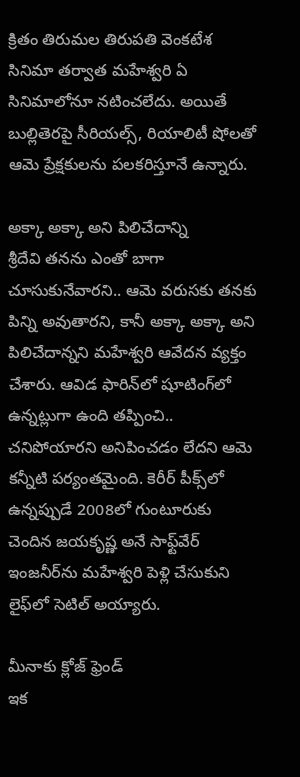క్రితం తిరుమల తిరుపతి వెంకటేశ సినిమా తర్వాత మహేశ్వరి ఏ సినిమాలోనూ నటించలేదు. అయితే బుల్లితెరపై సీరియల్స్, రియాలిటీ షోలతో ఆమె ప్రేక్షకులను పలకరిస్తూనే ఉన్నారు.

అక్కా అక్కా అని పిలిచేదాన్ని
శ్రీదేవి తనను ఎంతో బాగా చూసుకునేవారని.. ఆమె వరుసకు తనకు పిన్ని అవుతారని, కానీ అక్కా అక్కా అని పిలిచేదాన్నని మహేశ్వరి ఆవేదన వ్యక్తం చేశారు. ఆవిడ ఫారిన్‌లో షూటింగ్‌లో ఉన్నట్లుగా ఉంది తప్పించి.. చనిపోయారని అనిపించడం లేదని ఆమె కన్నీటి పర్యంతమైంది. కెరీర్ పీక్స్‌లో ఉన్నప్పుడే 2008లో గుంటూరుకు చెందిన జయకృష్ణ అనే సాఫ్ట్‌వేర్ ఇంజనీర్‌ను మహేశ్వరి పెళ్లి చేసుకుని లైఫ్‌లో సెటిల్ అయ్యారు.

మీనాకు క్లోజ్ ఫ్రెండ్
ఇక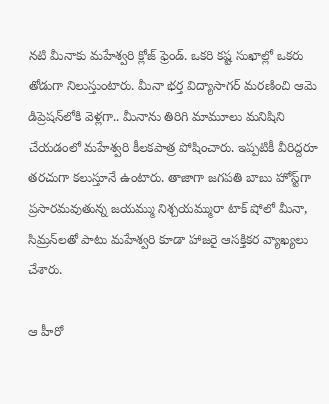నటి మీనాకు మహేశ్వరి క్లోజ్ ఫ్రెండ్. ఒకరి కష్ట సుఖాల్లో ఒకరు తోడుగా నిలుస్తుంటారు. మీనా భర్త విద్యాసాగర్ మరణించి ఆమె డిప్రెషన్‌లోకి వెళ్లగా.. మీనాను తిరిగి మామూలు మనిషిని చేయడంలో మహేశ్వరి కీలకపాత్ర పోషించారు. ఇప్పటికీ వీరిద్దరూ తరచుగా కలుస్తూనే ఉంటారు. తాజాగా జగపతి బాబు హోస్ట్‌గా ప్రసారమవుతున్న జయమ్ము నిశ్చయమ్మురా టాక్ షోలో మీనా, సిమ్రన్‌లతో పాటు మహేశ్వరి కూడా హాజరై ఆసక్తికర వ్యాఖ్యలు చేశారు.

ఆ హీరో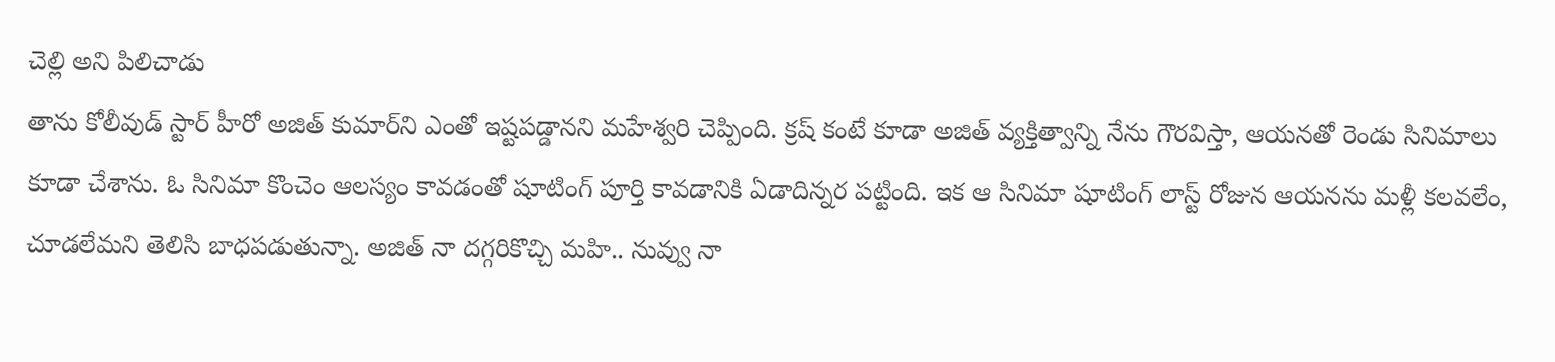చెల్లి అని పిలిచాడు
తాను కోలీవుడ్ స్టార్ హీరో అజిత్ కుమార్‌ని ఎంతో ఇష్టపడ్డానని మహేశ్వరి చెప్పింది. క్రష్ కంటే కూడా అజిత్ వ్యక్తిత్వాన్ని నేను గౌరవిస్తా, ఆయనతో రెండు సినిమాలు కూడా చేశాను. ఓ సినిమా కొంచెం ఆలస్యం కావడంతో షూటింగ్ పూర్తి కావడానికి ఏడాదిన్నర పట్టింది. ఇక ఆ సినిమా షూటింగ్ లాస్ట్ రోజున ఆయనను మళ్లీ కలవలేం, చూడలేమని తెలిసి బాధపడుతున్నా. అజిత్ నా దగ్గరికొచ్చి మహి.. నువ్వు నా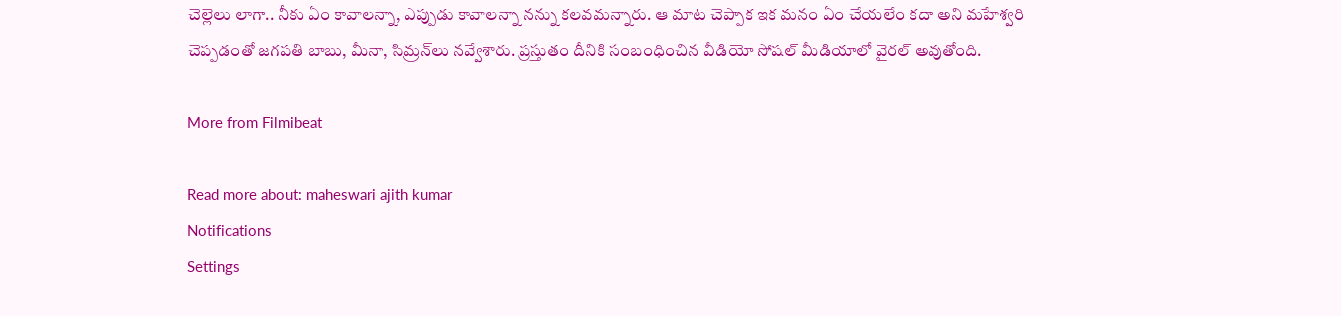చెల్లెలు లాగా.. నీకు ఏం కావాలన్నా, ఎప్పుడు కావాలన్నా నన్ను కలవమన్నారు. ఆ మాట చెప్పాక ఇక మనం ఏం చేయలేం కదా అని మహేశ్వరి చెప్పడంతో జగపతి బాబు, మీనా, సిమ్రన్‌లు నవ్వేశారు. ప్రస్తుతం దీనికి సంబంధించిన వీడియో సోషల్ మీడియాలో వైరల్ అవుతోంది.

More from Filmibeat

Read more about: maheswari ajith kumar
Notifications
Settings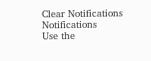Clear Notifications
Notifications
Use the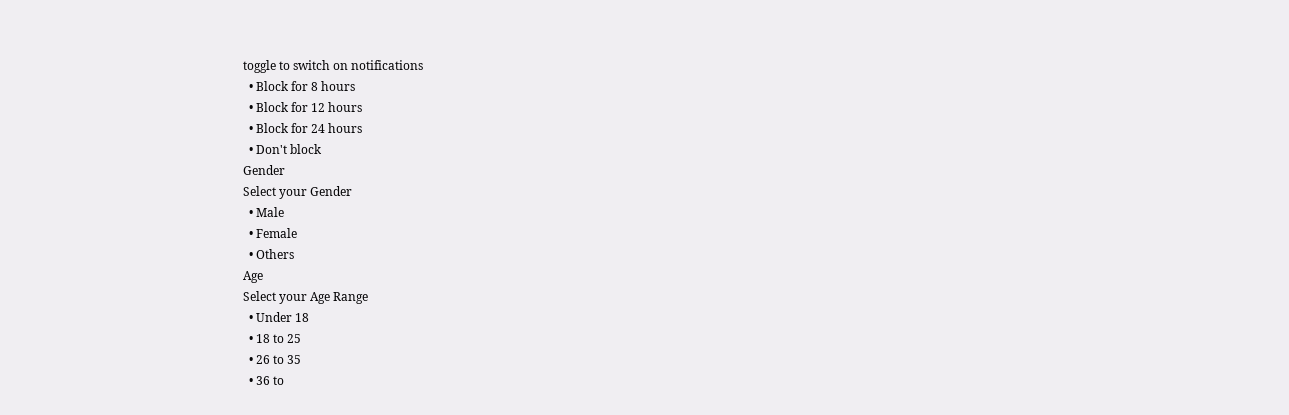toggle to switch on notifications
  • Block for 8 hours
  • Block for 12 hours
  • Block for 24 hours
  • Don't block
Gender
Select your Gender
  • Male
  • Female
  • Others
Age
Select your Age Range
  • Under 18
  • 18 to 25
  • 26 to 35
  • 36 to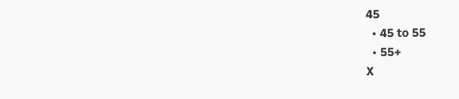45
  • 45 to 55
  • 55+
X